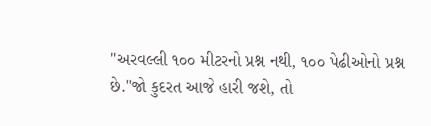"અરવલ્લી ૧૦૦ મીટરનો પ્રશ્ન નથી, ૧૦૦ પેઢીઓનો પ્રશ્ન છે."જો કુદરત આજે હારી જશે, તો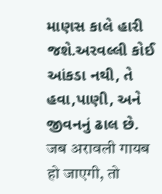માણસ કાલે હારી જશે.અરવલ્લી કોઈ આંકડા નથી, તે હવા,પાણી, અને જીવનનું ઢાલ છે.
जब अरावली गायब हो जाएगी, तो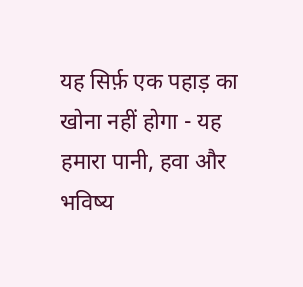यह सिर्फ़ एक पहाड़ का खोना नहीं होगा - यह हमारा पानी, हवा और भविष्य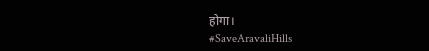होगा।
#SaveAravaliHills